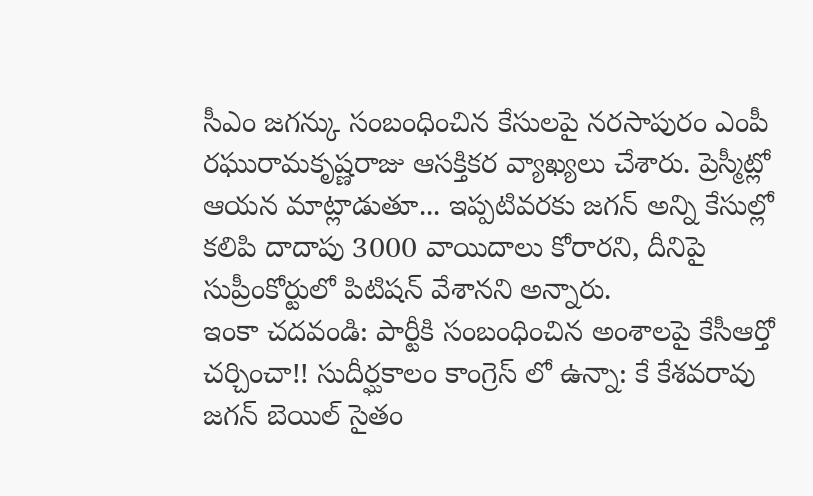సీఎం జగన్కు సంబంధించిన కేసులపై నరసాపురం ఎంపీ రఘురామకృష్ణరాజు ఆసక్తికర వ్యాఖ్యలు చేశారు. ప్రెస్మీట్లో ఆయన మాట్లాడుతూ... ఇప్పటివరకు జగన్ అన్ని కేసుల్లో కలిపి దాదాపు 3000 వాయిదాలు కోరారని, దీనిపై సుప్రీంకోర్టులో పిటిషన్ వేశానని అన్నారు.
ఇంకా చదవండి: పార్టీకి సంబంధించిన అంశాలపై కేసీఆర్తో చర్చించా!! సుదీర్ఘకాలం కాంగ్రెస్ లో ఉన్నా: కే కేశవరావు
జగన్ బెయిల్ సైతం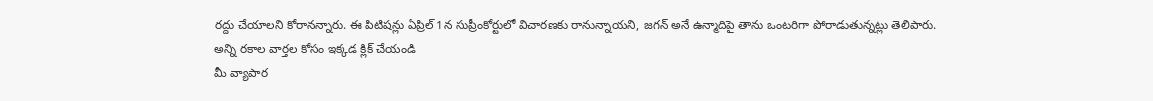రద్దు చేయాలని కోరానన్నారు. ఈ పిటిషన్లు ఏప్రిల్ 1న సుప్రీంకోర్టులో విచారణకు రానున్నాయని, జగన్ అనే ఉన్మాదిపై తాను ఒంటరిగా పోరాడుతున్నట్లు తెలిపారు.
అన్ని రకాల వార్తల కోసం ఇక్కడ క్లిక్ చేయండి
మీ వ్యాపార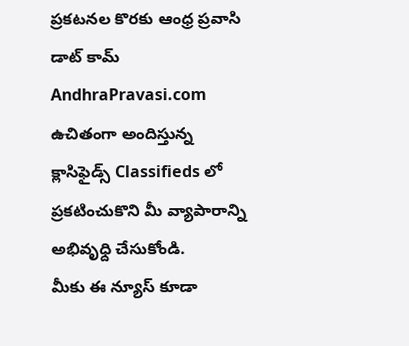ప్రకటనల కొరకు ఆంధ్ర ప్రవాసి డాట్ కామ్ AndhraPravasi.com ఉచితంగా అందిస్తున్న క్లాసిఫైడ్స్ Classifieds లో ప్రకటించుకొని మీ వ్యాపారాన్ని అభివృధ్ది చేసుకోండి.
మీకు ఈ న్యూస్ కూడా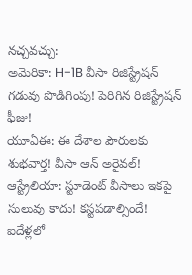నచ్చవచ్చు:
అమెరికా: H-1B వీసా రిజిస్ట్రేషన్ గడువు పొడిగింపు! పెరిగిన రిజిస్ట్రేషన్ ఫీజు!
యూఏఈ: ఈ దేశాల పౌరులకు శుభవార్త! వీసా ఆన్ అరైవల్!
ఆస్ట్రేలియా: స్టూడెంట్ వీసాలు ఇకపై సులువు కాదు! కస్టపడాల్సిందే!
ఐదేళ్లలో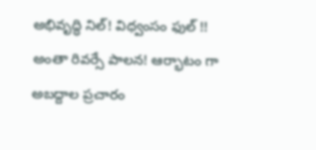అభివృద్ధి నిల్! విధ్వంసం ఫుల్ !! అంతా రివర్సే పాలన! ఆర్భాటం గా అబద్దాల ప్రచారం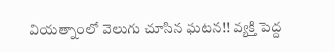వియత్నాంలో వెలుగు చూసిన ఘటన!! వ్యక్తి పెద్ద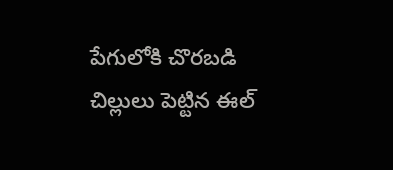పేగులోకి చొరబడి చిల్లులు పెట్టిన ఈల్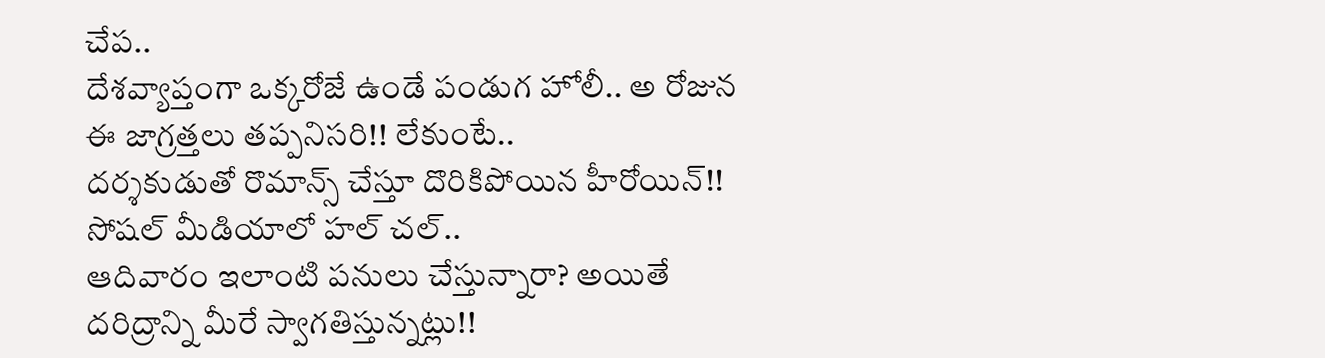చేప..
దేశవ్యాప్తంగా ఒక్కరోజే ఉండే పండుగ హోలీ.. అ రోజున ఈ జాగ్రత్తలు తప్పనిసరి!! లేకుంటే..
దర్శకుడుతో రొమాన్స్ చేస్తూ దొరికిపోయిన హీరోయిన్!! సోషల్ మీడియాలో హల్ చల్..
ఆదివారం ఇలాంటి పనులు చేస్తున్నారా? అయితే దరిద్రాన్ని మీరే స్వాగతిస్తున్నట్లు!!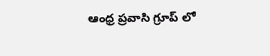ఆంధ్ర ప్రవాసి గ్రూప్ లో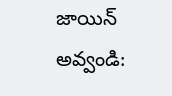జాయిన్ అవ్వండి: